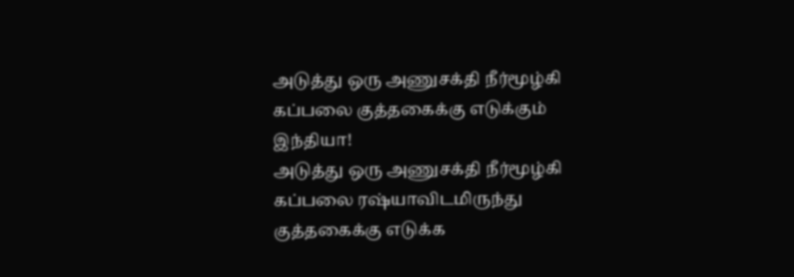அடுத்து ஒரு அணுசக்தி நீர்மூழ்கி கப்பலை குத்தகைக்கு எடுக்கும் இந்தியா!
அடுத்து ஒரு அணுசக்தி நீர்மூழ்கி கப்பலை ரஷ்யாவிடமிருந்து குத்தகைக்கு எடுக்க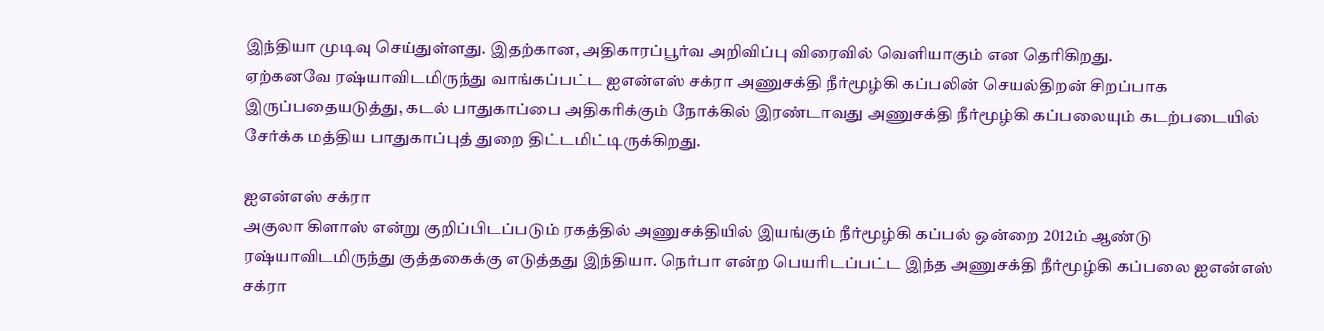இந்தியா முடிவு செய்துள்ளது. இதற்கான, அதிகாரப்பூர்வ அறிவிப்பு விரைவில் வெளியாகும் என தெரிகிறது.
ஏற்கனவே ரஷ்யாவிடமிருந்து வாங்கப்பட்ட ஐஎன்எஸ் சக்ரா அணுசக்தி நீர்மூழ்கி கப்பலின் செயல்திறன் சிறப்பாக இருப்பதையடுத்து, கடல் பாதுகாப்பை அதிகரிக்கும் நோக்கில் இரண்டாவது அணுசக்தி நீர்மூழ்கி கப்பலையும் கடற்படையில் சேர்க்க மத்திய பாதுகாப்புத் துறை திட்டமிட்டிருக்கிறது.

ஐஎன்எஸ் சக்ரா
அகுலா கிளாஸ் என்று குறிப்பிடப்படும் ரகத்தில் அணுசக்தியில் இயங்கும் நீர்மூழ்கி கப்பல் ஒன்றை 2012ம் ஆண்டு ரஷ்யாவிடமிருந்து குத்தகைக்கு எடுத்தது இந்தியா. நெர்பா என்ற பெயரிடப்பட்ட இந்த அணுசக்தி நீர்மூழ்கி கப்பலை ஐஎன்எஸ் சக்ரா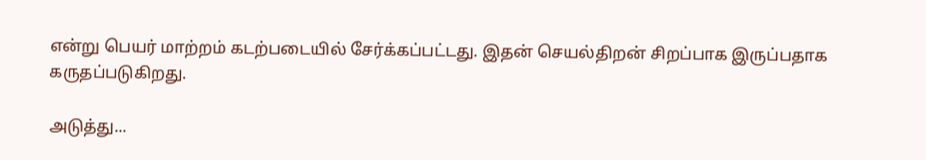என்று பெயர் மாற்றம் கடற்படையில் சேர்க்கப்பட்டது. இதன் செயல்திறன் சிறப்பாக இருப்பதாக கருதப்படுகிறது.

அடுத்து...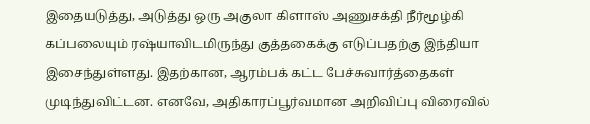இதையடுத்து, அடுத்து ஒரு அகுலா கிளாஸ் அணுசக்தி நீர்மூழ்கி கப்பலையும் ரஷ்யாவிடமிருந்து குத்தகைக்கு எடுப்பதற்கு இந்தியா இசைந்துள்ளது. இதற்கான, ஆரம்பக் கட்ட பேச்சுவார்த்தைகள் முடிந்துவிட்டன. எனவே, அதிகாரப்பூர்வமான அறிவிப்பு விரைவில்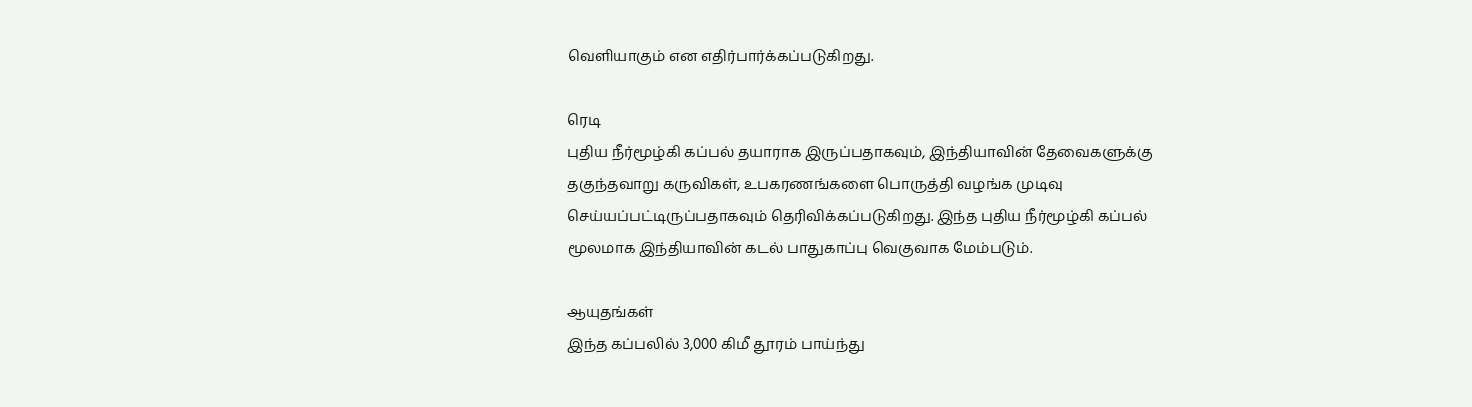வெளியாகும் என எதிர்பார்க்கப்படுகிறது.

ரெடி
புதிய நீர்மூழ்கி கப்பல் தயாராக இருப்பதாகவும், இந்தியாவின் தேவைகளுக்கு தகுந்தவாறு கருவிகள், உபகரணங்களை பொருத்தி வழங்க முடிவு செய்யப்பட்டிருப்பதாகவும் தெரிவிக்கப்படுகிறது. இந்த புதிய நீர்மூழ்கி கப்பல் மூலமாக இந்தியாவின் கடல் பாதுகாப்பு வெகுவாக மேம்படும்.

ஆயுதங்கள்
இந்த கப்பலில் 3,000 கிமீ தூரம் பாய்ந்து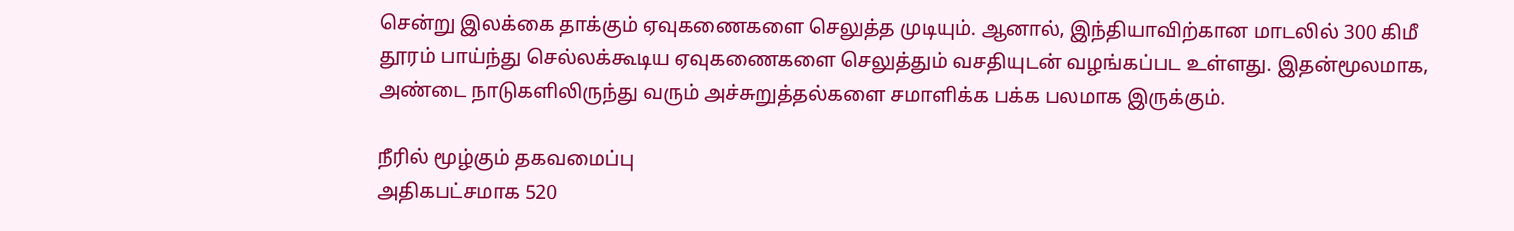சென்று இலக்கை தாக்கும் ஏவுகணைகளை செலுத்த முடியும். ஆனால், இந்தியாவிற்கான மாடலில் 300 கிமீ தூரம் பாய்ந்து செல்லக்கூடிய ஏவுகணைகளை செலுத்தும் வசதியுடன் வழங்கப்பட உள்ளது. இதன்மூலமாக, அண்டை நாடுகளிலிருந்து வரும் அச்சுறுத்தல்களை சமாளிக்க பக்க பலமாக இருக்கும்.

நீரில் மூழ்கும் தகவமைப்பு
அதிகபட்சமாக 520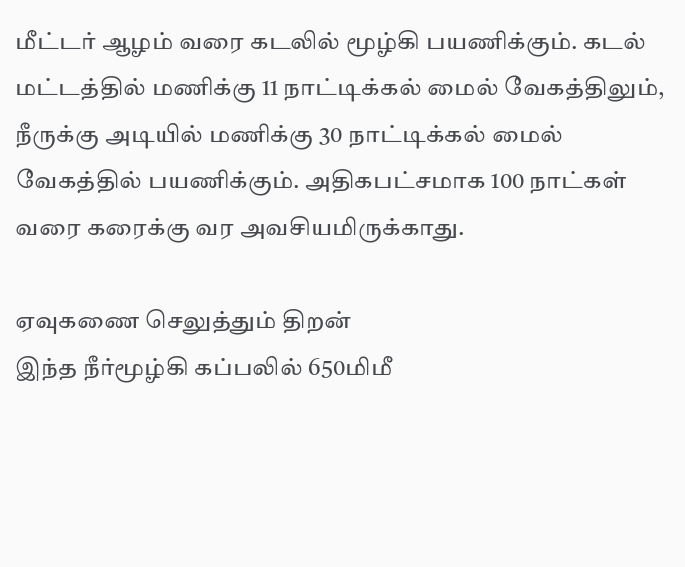மீட்டர் ஆழம் வரை கடலில் மூழ்கி பயணிக்கும். கடல் மட்டத்தில் மணிக்கு 11 நாட்டிக்கல் மைல் வேகத்திலும், நீருக்கு அடியில் மணிக்கு 30 நாட்டிக்கல் மைல் வேகத்தில் பயணிக்கும். அதிகபட்சமாக 100 நாட்கள் வரை கரைக்கு வர அவசியமிருக்காது.

ஏவுகணை செலுத்தும் திறன்
இந்த நீர்மூழ்கி கப்பலில் 650மிமீ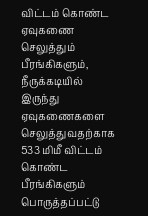விட்டம் கொண்ட ஏவுகணை செலுத்தும் பீரங்கிகளும், நீருக்கடியில் இருந்து ஏவுகணைகளை செலுத்துவதற்காக 533 மிமீ விட்டம் கொண்ட பீரங்கிகளும் பொருத்தப்பட்டு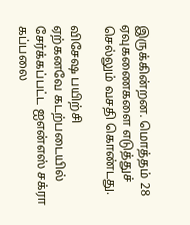இருக்கின்றன. மொத்தம் 28 ஏவுகணைகளை எடுத்துச் செல்லும் வசதி கொண்டது.

விசேஷ பயிற்சி
ஏற்கனவே கடற்படையில் சேர்க்கப்பட்ட ஐஎன்எஸ் சக்ரா கப்பலை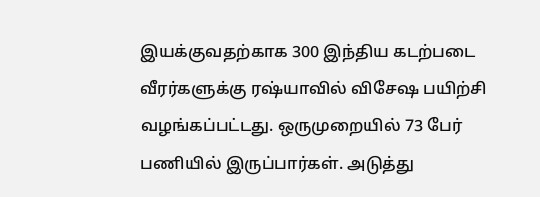இயக்குவதற்காக 300 இந்திய கடற்படை வீரர்களுக்கு ரஷ்யாவில் விசேஷ பயிற்சி வழங்கப்பட்டது. ஒருமுறையில் 73 பேர் பணியில் இருப்பார்கள். அடுத்து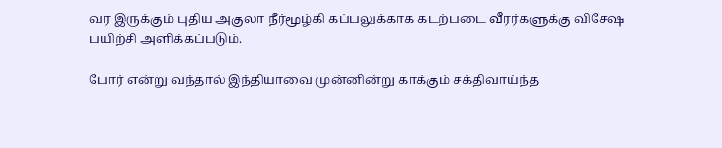வர இருக்கும் புதிய அகுலா நீர்மூழ்கி கப்பலுக்காக கடற்படை வீரர்களுக்கு விசேஷ பயிற்சி அளிக்கப்படும்.

போர் என்று வந்தால் இந்தியாவை முன்னின்று காக்கும் சக்திவாய்ந்த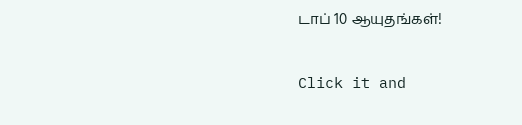டாப் 10 ஆயுதங்கள்!


Click it and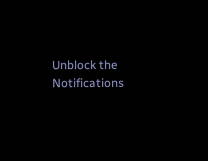Unblock the Notifications